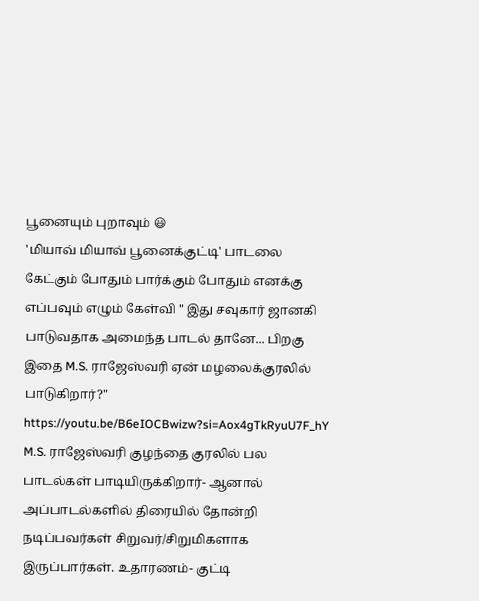பூனையும் புறாவும் 😃
'மியாவ் மியாவ் பூனைக்குட்டி' பாடலை கேட்கும் போதும் பார்க்கும் போதும் எனக்கு எப்பவும் எழும் கேள்வி " இது சவுகார் ஜானகி பாடுவதாக அமைந்த பாடல் தானே... பிறகு இதை M.S. ராஜேஸ்வரி ஏன் மழலைக்குரலில் பாடுகிறார்?"
https://youtu.be/B6eIOCBwizw?si=Aox4gTkRyuU7F_hY
M.S. ராஜேஸ்வரி குழந்தை குரலில் பல பாடல்கள் பாடியிருக்கிறார்- ஆனால் அப்பாடல்களில் திரையில் தோன்றி நடிப்பவர்கள் சிறுவர்/சிறுமிகளாக இருப்பார்கள். உதாரணம்- குட்டி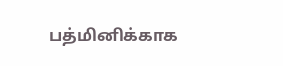பத்மினிக்காக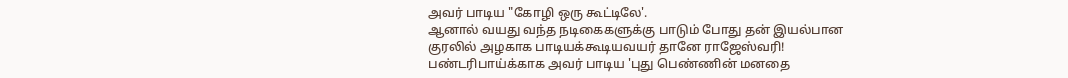அவர் பாடிய "கோழி ஒரு கூட்டிலே'.
ஆனால் வயது வந்த நடிகைகளுக்கு பாடும் போது தன் இயல்பான குரலில் அழகாக பாடியக்கூடியவயர் தானே ராஜேஸ்வரி! பண்டரிபாய்க்காக அவர் பாடிய 'புது பெண்ணின் மனதை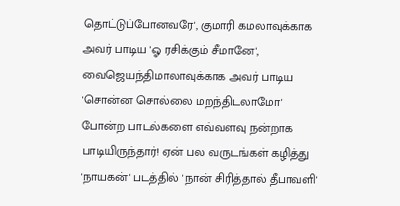தொட்டுப்போனவரே', குமாரி கமலாவுக்காக அவர் பாடிய 'ஓ ரசிக்கும் சீமானே', வைஜெயந்திமாலாவுக்காக அவர் பாடிய 'சொன்ன சொல்லை மறந்திடலாமோ' போன்ற பாடல்களை எவ்வளவு நன்றாக பாடியிருந்தார்! ஏன் பல வருடங்கள் கழித்து 'நாயகன்' படத்தில் 'நான் சிரித்தால் தீபாவளி'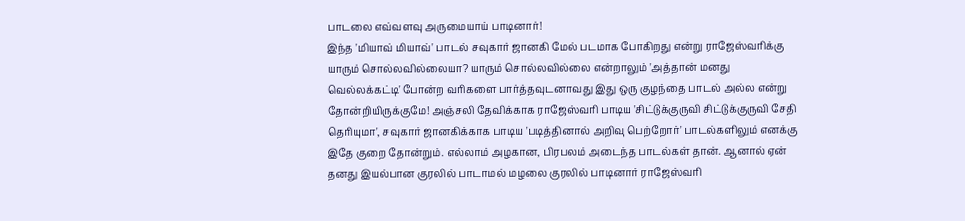பாடலை எவ்வளவு அருமையாய் பாடினார்!
இந்த 'மியாவ் மியாவ்' பாடல் சவுகார் ஜானகி மேல் படமாக போகிறது என்று ராஜேஸ்வரிக்கு யாரும் சொல்லவில்லையா? யாரும் சொல்லவில்லை என்றாலும் 'அத்தான் மனது வெல்லக்கட்டி' போன்ற வரிகளை பார்த்தவுடனாவது இது ஒரு குழந்தை பாடல் அல்ல என்று தோன்றியிருக்குமே! அஞ்சலி தேவிக்காக ராஜேஸ்வரி பாடிய 'சிட்டுக்குருவி சிட்டுக்குருவி சேதி தெரியுமா', சவுகார் ஜானகிக்காக பாடிய 'படித்தினால் அறிவு பெற்றோர்' பாடல்களிலும் எனக்கு இதே குறை தோன்றும். எல்லாம் அழகான, பிரபலம் அடைந்த பாடல்கள் தான். ஆனால் ஏன் தனது இயல்பான குரலில் பாடாமல் மழலை குரலில் பாடினார் ராஜேஸ்வரி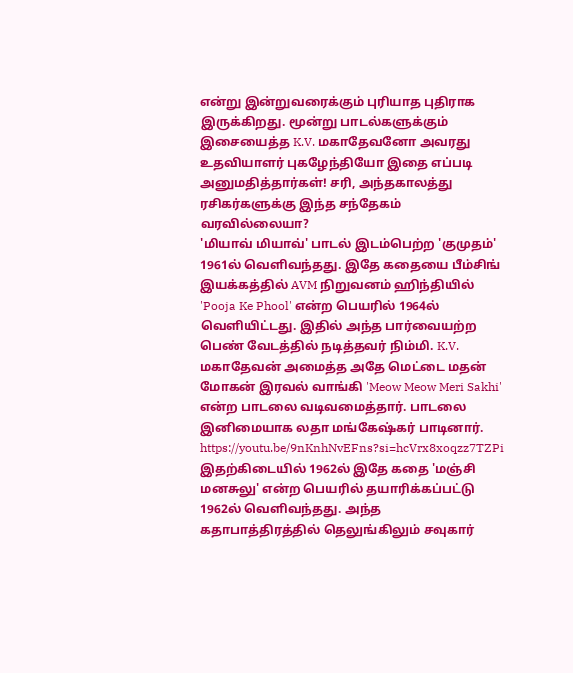என்று இன்றுவரைக்கும் புரியாத புதிராக இருக்கிறது. மூன்று பாடல்களுக்கும் இசையைத்த K.V. மகாதேவனோ அவரது உதவியாளர் புகழேந்தியோ இதை எப்படி அனுமதித்தார்கள்! சரி, அந்தகாலத்து ரசிகர்களுக்கு இந்த சந்தேகம் வரவில்லையா?
'மியாவ் மியாவ்' பாடல் இடம்பெற்ற 'குமுதம்' 1961ல் வெளிவந்தது. இதே கதையை பீம்சிங் இயக்கத்தில் AVM நிறுவனம் ஹிந்தியில் 'Pooja Ke Phool' என்ற பெயரில் 1964ல் வெளியிட்டது. இதில் அந்த பார்வையற்ற பெண் வேடத்தில் நடித்தவர் நிம்மி. K.V. மகாதேவன் அமைத்த அதே மெட்டை மதன் மோகன் இரவல் வாங்கி 'Meow Meow Meri Sakhi' என்ற பாடலை வடிவமைத்தார். பாடலை இனிமையாக லதா மங்கேஷ்கர் பாடினார்.
https://youtu.be/9nKnhNvEFns?si=hcVrx8xoqzz7TZPi
இதற்கிடையில் 1962ல் இதே கதை 'மஞ்சி மனசுலு' என்ற பெயரில் தயாரிக்கப்பட்டு 1962ல் வெளிவந்தது. அந்த கதாபாத்திரத்தில் தெலுங்கிலும் சவுகார்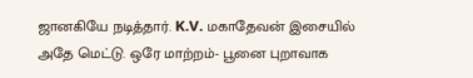ஜானகியே நடித்தார். K.V. மகாதேவன் இசையில் அதே மெட்டு. ஒரே மாற்றம்- பூனை புறாவாக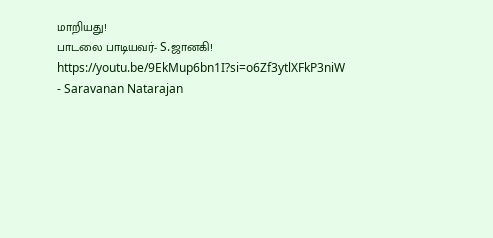மாறியது!
பாடலை பாடியவர்- S.ஜானகி!
https://youtu.be/9EkMup6bn1I?si=o6Zf3ytlXFkP3niW
- Saravanan Natarajan